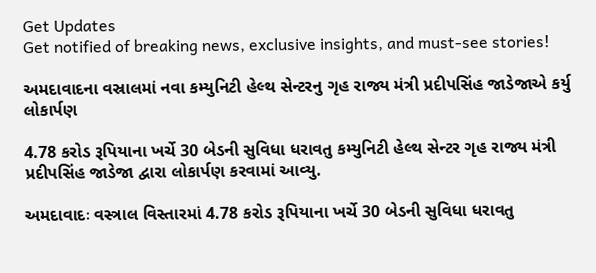Get Updates
Get notified of breaking news, exclusive insights, and must-see stories!

અમદાવાદના વસ્રાલમાં નવા કમ્યુનિટી હેલ્થ સેન્ટરનુ ગૃહ રાજ્ય મંત્રી પ્રદીપસિંહ જાડેજાએ કર્યુ લોકાર્પણ

4.78 કરોડ રૂપિયાના ખર્ચે 30 બેડની સુવિધા ધરાવતુ કમ્યુનિટી હેલ્થ સેન્ટર ગૃહ રાજ્ય મંત્રી પ્રદીપસિંહ જાડેજા દ્વારા લોકાર્પણ કરવામાં આવ્યુ.

અમદાવાદઃ વસ્ત્રાલ વિસ્તારમાં 4.78 કરોડ રૂપિયાના ખર્ચે 30 બેડની સુવિધા ધરાવતુ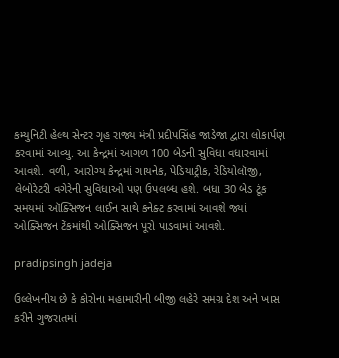કમ્યુનિટી હેલ્થ સેન્ટર ગૃહ રાજ્ય મંત્રી પ્રદીપસિંહ જાડેજા દ્વારા લોકાર્પણ કરવામાં આવ્યુ. આ કેન્દ્રમાં આગળ 100 બેડની સુવિધા વધારવામાં આવશે. વળી, આરોગ્ય કેન્દ્રમાં ગાયનેક, પેડિયાટ્રીક, રેડિયોલૉજી, લેબોરેટરી વગેરેની સુવિધાઓ પણ ઉપલબ્ધ હશે. બધા 30 બેડ ટૂંક સમયમાં ઑક્સિજન લાઈન સાથે કનેક્ટ કરવામાં આવશે જ્યાં ઓક્સિજન ટેંકમાંથી ઓક્સિજન પૂરો પાડવામાં આવશે.

pradipsingh jadeja

ઉલ્લેખનીય છે કે કોરોના મહામારીની બીજી લહેરે સમગ્ર દેશ અને ખાસ કરીને ગુજરાતમાં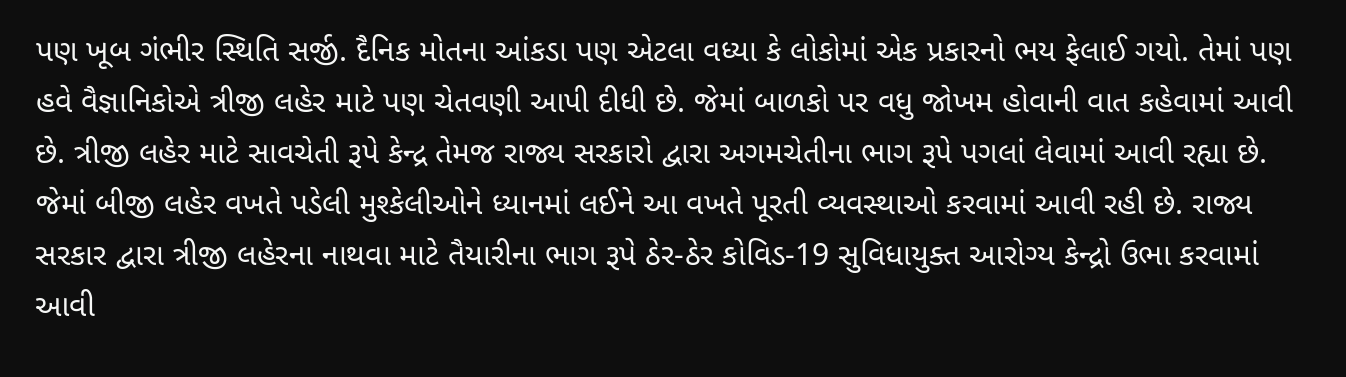પણ ખૂબ ગંભીર સ્થિતિ સર્જી. દૈનિક મોતના આંકડા પણ એટલા વધ્યા કે લોકોમાં એક પ્રકારનો ભય ફેલાઈ ગયો. તેમાં પણ હવે વૈજ્ઞાનિકોએ ત્રીજી લહેર માટે પણ ચેતવણી આપી દીધી છે. જેમાં બાળકો પર વધુ જોખમ હોવાની વાત કહેવામાં આવી છે. ત્રીજી લહેર માટે સાવચેતી રૂપે કેન્દ્ર તેમજ રાજ્ય સરકારો દ્વારા અગમચેતીના ભાગ રૂપે પગલાં લેવામાં આવી રહ્યા છે. જેમાં બીજી લહેર વખતે પડેલી મુશ્કેલીઓને ધ્યાનમાં લઈને આ વખતે પૂરતી વ્યવસ્થાઓ કરવામાં આવી રહી છે. રાજ્ય સરકાર દ્વારા ત્રીજી લહેરના નાથવા માટે તૈયારીના ભાગ રૂપે ઠેર-ઠેર કોવિડ-19 સુવિધાયુક્ત આરોગ્ય કેન્દ્રો ઉભા કરવામાં આવી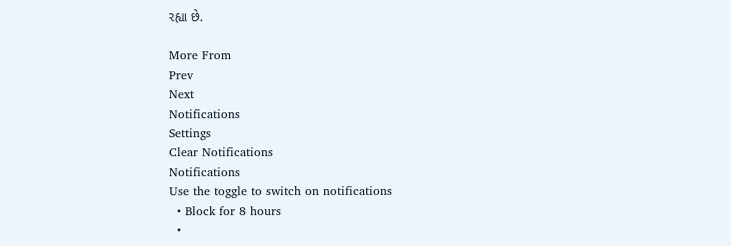રહ્યા છે.

More From
Prev
Next
Notifications
Settings
Clear Notifications
Notifications
Use the toggle to switch on notifications
  • Block for 8 hours
  •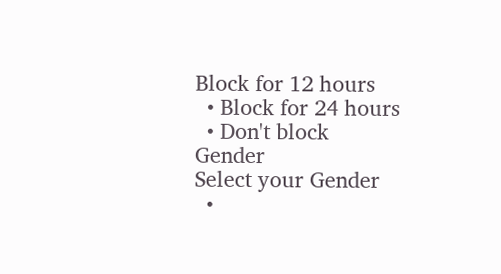Block for 12 hours
  • Block for 24 hours
  • Don't block
Gender
Select your Gender
  •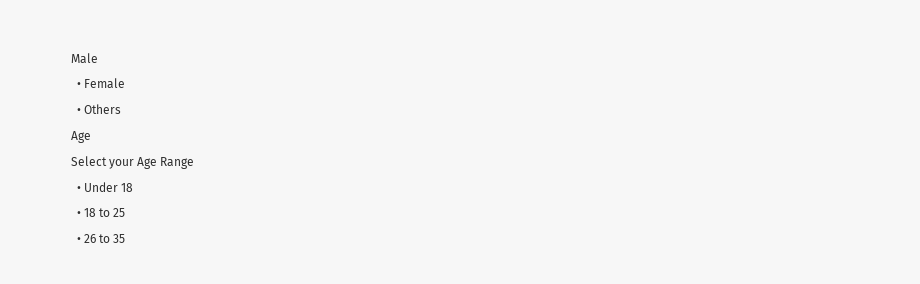Male
  • Female
  • Others
Age
Select your Age Range
  • Under 18
  • 18 to 25
  • 26 to 35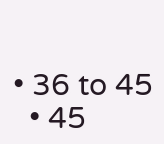• 36 to 45
  • 45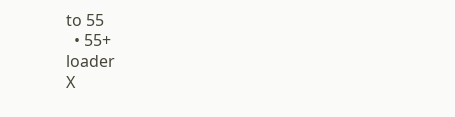to 55
  • 55+
loader
X